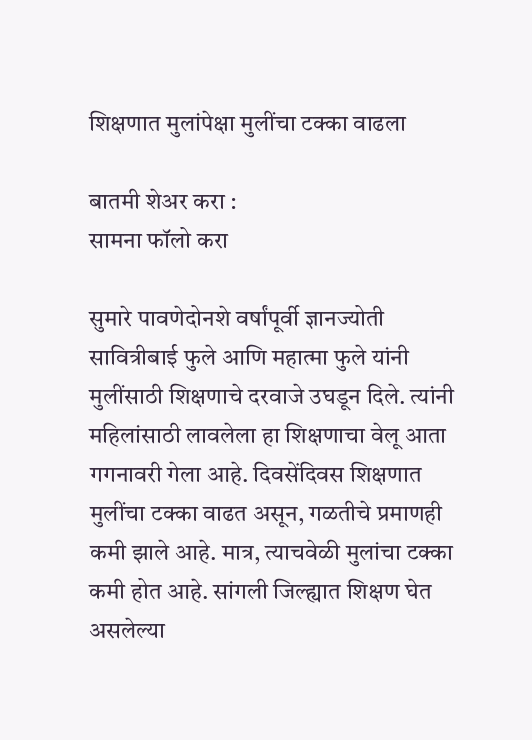शिक्षणात मुलांपेक्षा मुलींचा टक्का वाढला

बातमी शेअर करा :
सामना फॉलो करा

सुमारे पावणेदोनशे वर्षांपूर्वी ज्ञानज्योती सावित्रीबाई फुले आणि महात्मा फुले यांनी मुलींसाठी शिक्षणाचे दरवाजे उघडून दिले. त्यांनी महिलांसाठी लावलेला हा शिक्षणाचा वेलू आता गगनावरी गेला आहे. दिवसेंदिवस शिक्षणात मुलींचा टक्का वाढत असून, गळतीचे प्रमाणही कमी झाले आहे. मात्र, त्याचवेळी मुलांचा टक्का कमी होत आहे. सांगली जिल्ह्यात शिक्षण घेत असलेल्या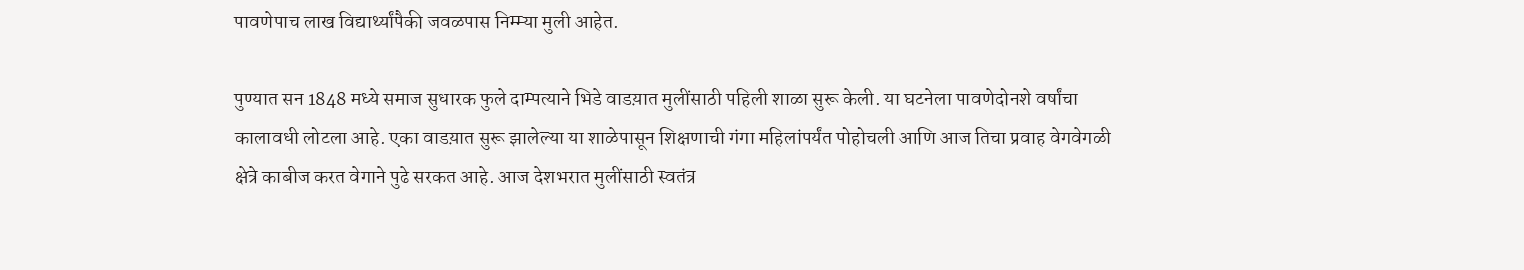पावणेपाच लाख विद्यार्थ्यांपैकी जवळपास निम्म्या मुली आहेत.

पुण्यात सन 1848 मध्ये समाज सुधारक फुले दाम्पत्याने भिडे वाडय़ात मुलींसाठी पहिली शाळा सुरू केली. या घटनेला पावणेदोनशे वर्षांचा कालावधी लोटला आहे. एका वाडय़ात सुरू झालेल्या या शाळेपासून शिक्षणाची गंगा महिलांपर्यंत पोहोचली आणि आज तिचा प्रवाह वेगवेगळी क्षेत्रे काबीज करत वेगाने पुढे सरकत आहे. आज देशभरात मुलींसाठी स्वतंत्र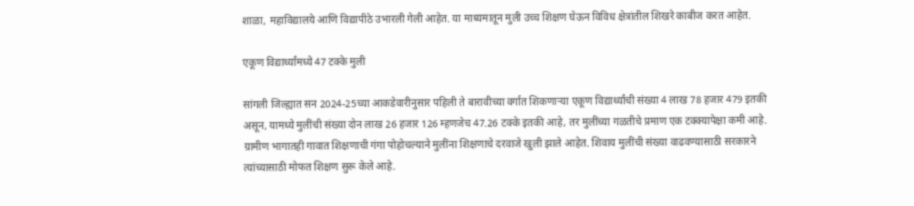शाळा, महाविद्यालये आणि विद्यापीठे उभारली गेली आहेत. या माध्यमातून मुली उच्च शिक्षण घेऊन विविध क्षेत्रांतील शिखरे काबीज करत आहेत.

एकूण विद्यार्थ्यांमध्ये 47 टक्के मुली

सांगली जिल्ह्यात सन 2024-25च्या आकडेवारीनुसार पहिली ते बारावीच्या वर्गात शिकणाऱ्या एकूण विद्यार्थ्यांची संख्या 4 लाख 78 हजार 479 इतकी असून, यामध्ये मुलींची संख्या दोन लाख 26 हजार 126 म्हणजेच 47.26 टक्के इतकी आहे, तर मुलींच्या गळतीचे प्रमाण एक टक्क्यापेक्षा कमी आहे. ग्रामीण भागातही गावात शिक्षणाची गंगा पोहोचल्याने मुलींना शिक्षणाचे दरवाजे खुली झाले आहेत. शिवाय मुलींची संख्या वाढवण्यासाठी सरकारने त्यांच्यासाठी मोफत शिक्षण सुरू केले आहे.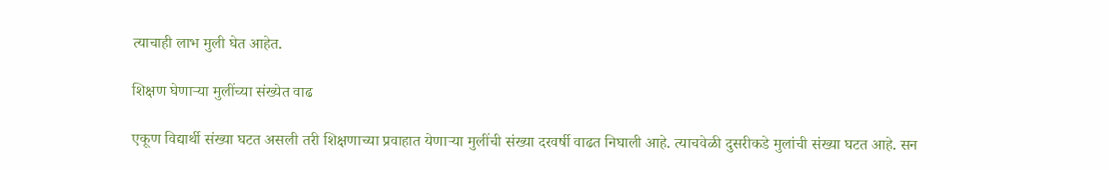त्याचाही लाभ मुली घेत आहेत.

शिक्षण घेणाऱ्या मुलींच्या संख्येत वाढ

एकूण विद्यार्थी संख्या घटत असली तरी शिक्षणाच्या प्रवाहात येणाऱ्या मुलींची संख्या दरवर्षी वाढत निघाली आहे. त्याचवेळी दुसरीकडे मुलांची संख्या घटत आहे. सन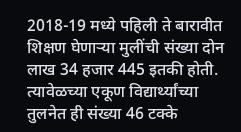2018-19 मध्ये पहिली ते बारावीत शिक्षण घेणाऱ्या मुलींची संख्या दोन लाख 34 हजार 445 इतकी होती. त्यावेळच्या एकूण विद्यार्थ्यांच्या तुलनेत ही संख्या 46 टक्के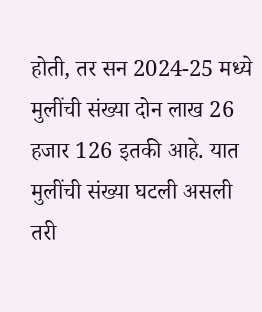होती, तर सन 2024-25 मध्ये मुलींची संख्या दोन लाख 26 हजार 126 इतकी आहे. यात मुलींची संख्या घटली असली तरी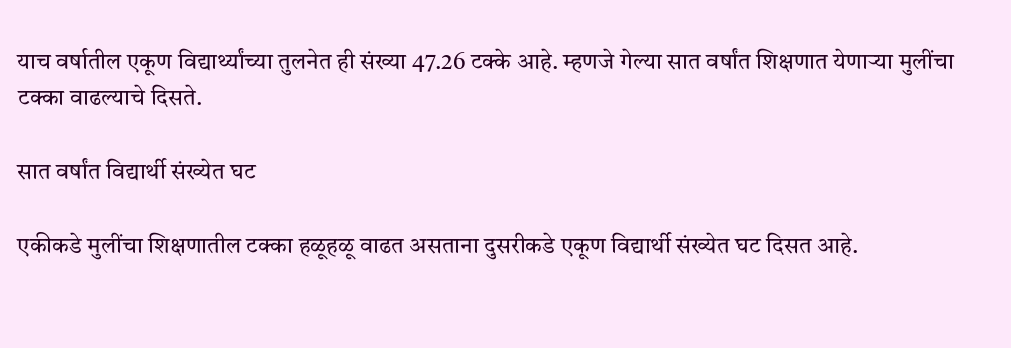याच वर्षातील एकूण विद्यार्थ्यांच्या तुलनेत ही संख्या 47.26 टक्के आहे. म्हणजे गेल्या सात वर्षांत शिक्षणात येणाऱ्या मुलींचा टक्का वाढल्याचे दिसते.

सात वर्षांत विद्यार्थी संख्येत घट

एकीकडे मुलींचा शिक्षणातील टक्का हळूहळू वाढत असताना दुसरीकडे एकूण विद्यार्थी संख्येत घट दिसत आहे.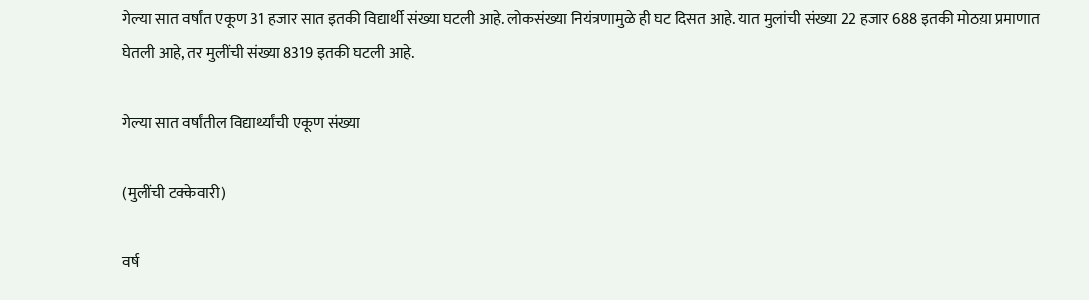गेल्या सात वर्षांत एकूण 31 हजार सात इतकी विद्यार्थी संख्या घटली आहे. लोकसंख्या नियंत्रणामुळे ही घट दिसत आहे. यात मुलांची संख्या 22 हजार 688 इतकी मोठय़ा प्रमाणात घेतली आहे, तर मुलींची संख्या 8319 इतकी घटली आहे.

गेल्या सात वर्षांतील विद्यार्थ्यांची एकूण संख्या

(मुलींची टक्केवारी)

वर्ष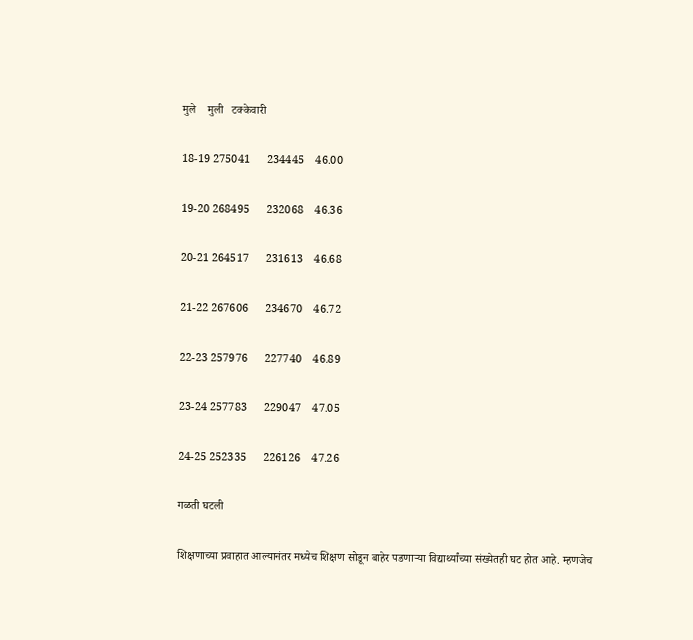मुले    मुली   टक्केवारी

18-19 275041      234445    46.00

19-20 268495      232068    46.36

20-21 264517      231613    46.68

21-22 267606      234670    46.72

22-23 257976      227740    46.89

23-24 257783      229047    47.05

24-25 252335      226126    47.26

गळती घटली

शिक्षणाच्या प्रवाहात आल्यानंतर मध्येच शिक्षण सोडून बाहेर पडणाऱ्या विद्यार्थ्यांच्या संख्येतही घट होत आहे. म्हणजेच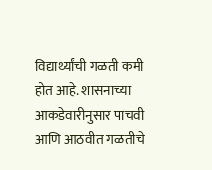विद्यार्थ्यांची गळती कमी होत आहे. शासनाच्या आकडेवारीनुसार पाचवी आणि आठवीत गळतीचे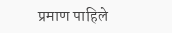प्रमाण पाहिले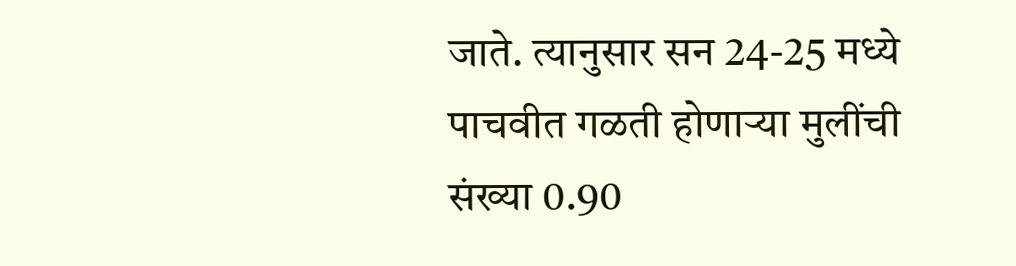जाते. त्यानुसार सन 24-25 मध्ये पाचवीत गळती होणाऱ्या मुलींची संख्या 0.90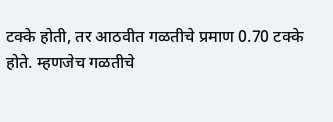टक्के होती, तर आठवीत गळतीचे प्रमाण 0.70 टक्के होते. म्हणजेच गळतीचे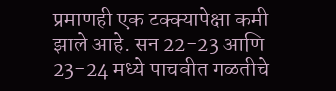प्रमाणही एक टक्क्यापेक्षा कमी झाले आहे. सन 22-23 आणि 23-24 मध्ये पाचवीत गळतीचे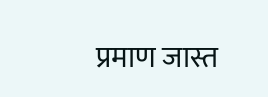प्रमाण जास्त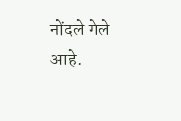नोंदले गेले आहे.